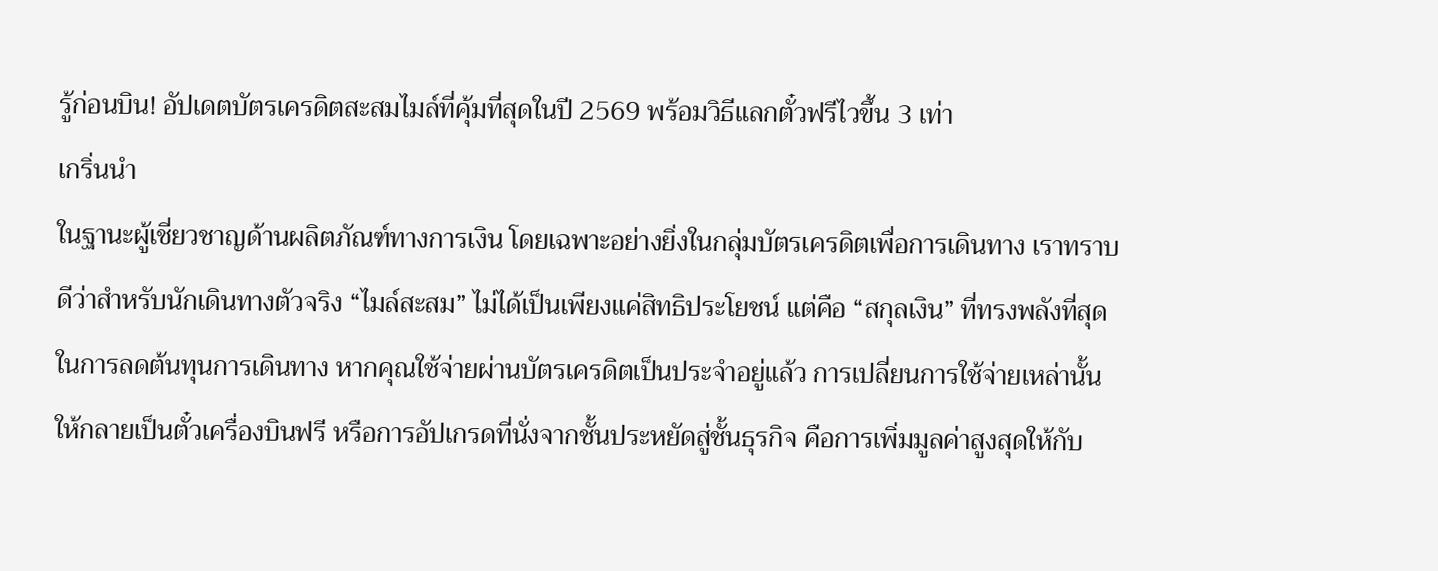รู้ก่อนบิน! อัปเดตบัตรเครดิตสะสมไมล์ที่คุ้มที่สุดในปี 2569 พร้อมวิธีแลกตั๋วฟรีไวขึ้น 3 เท่า
เกริ่นนำ
ในฐานะผู้เชี่ยวชาญด้านผลิตภัณฑ์ทางการเงิน โดยเฉพาะอย่างยิ่งในกลุ่มบัตรเครดิตเพื่อการเดินทาง เราทราบดีว่าสำหรับนักเดินทางตัวจริง “ไมล์สะสม” ไม่ได้เป็นเพียงแค่สิทธิประโยชน์ แต่คือ “สกุลเงิน” ที่ทรงพลังที่สุดในการลดต้นทุนการเดินทาง หากคุณใช้จ่ายผ่านบัตรเครดิตเป็นประจำอยู่แล้ว การเปลี่ยนการใช้จ่ายเหล่านั้นให้กลายเป็นตั๋วเครื่องบินฟรี หรือการอัปเกรดที่นั่งจากชั้นประหยัดสู่ชั้นธุรกิจ คือการเพิ่มมูลค่าสูงสุดให้กับ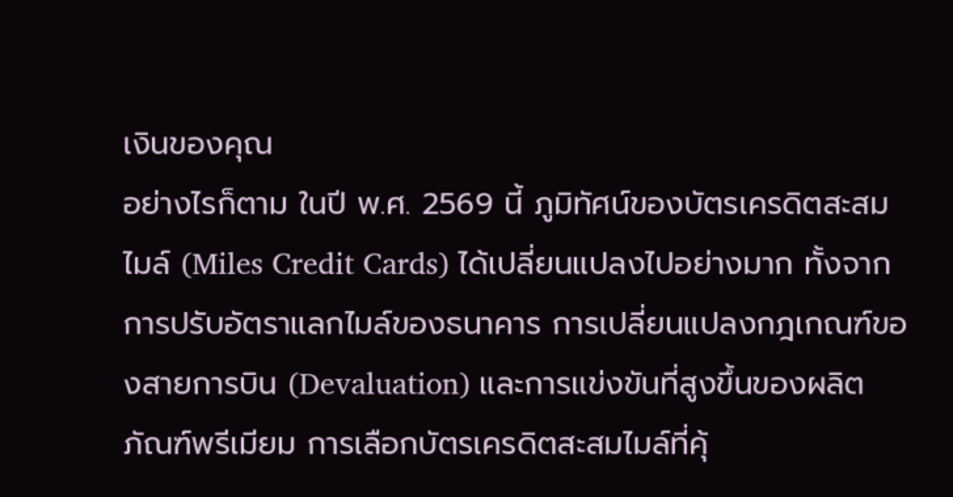เงินของคุณ
อย่างไรก็ตาม ในปี พ.ศ. 2569 นี้ ภูมิทัศน์ของบัตรเครดิตสะสมไมล์ (Miles Credit Cards) ได้เปลี่ยนแปลงไปอย่างมาก ทั้งจากการปรับอัตราแลกไมล์ของธนาคาร การเปลี่ยนแปลงกฎเกณฑ์ของสายการบิน (Devaluation) และการแข่งขันที่สูงขึ้นของผลิตภัณฑ์พรีเมียม การเลือกบัตรเครดิตสะสมไมล์ที่คุ้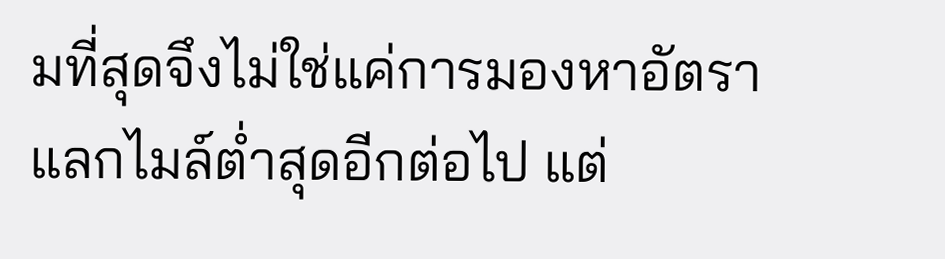มที่สุดจึงไม่ใช่แค่การมองหาอัตราแลกไมล์ต่ำสุดอีกต่อไป แต่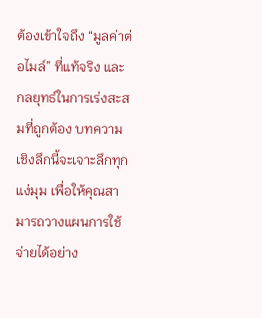ต้องเข้าใจถึง “มูลค่าต่อไมล์” ที่แท้จริง และกลยุทธ์ในการเร่งสะสมที่ถูกต้อง บทความเชิงลึกนี้จะเจาะลึกทุกแง่มุม เพื่อให้คุณสามารถวางแผนการใช้จ่ายได้อย่าง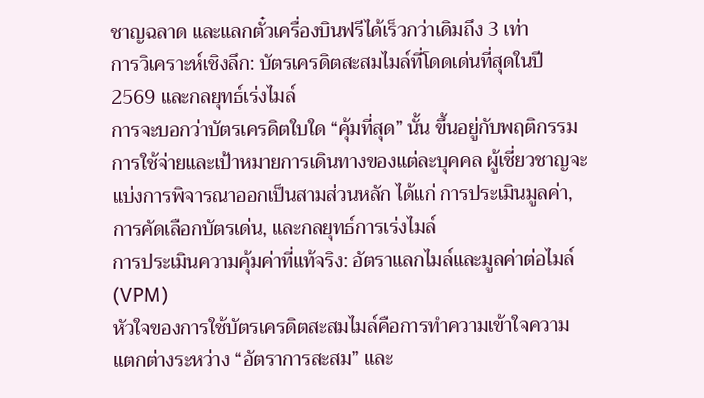ชาญฉลาด และแลกตั๋วเครื่องบินฟรีได้เร็วกว่าเดิมถึง 3 เท่า
การวิเคราะห์เชิงลึก: บัตรเครดิตสะสมไมล์ที่โดดเด่นที่สุดในปี 2569 และกลยุทธ์เร่งไมล์
การจะบอกว่าบัตรเครดิตใบใด “คุ้มที่สุด” นั้น ขึ้นอยู่กับพฤติกรรมการใช้จ่ายและเป้าหมายการเดินทางของแต่ละบุคคล ผู้เชี่ยวชาญจะแบ่งการพิจารณาออกเป็นสามส่วนหลัก ได้แก่ การประเมินมูลค่า, การคัดเลือกบัตรเด่น, และกลยุทธ์การเร่งไมล์
การประเมินความคุ้มค่าที่แท้จริง: อัตราแลกไมล์และมูลค่าต่อไมล์ (VPM)
หัวใจของการใช้บัตรเครดิตสะสมไมล์คือการทำความเข้าใจความแตกต่างระหว่าง “อัตราการสะสม” และ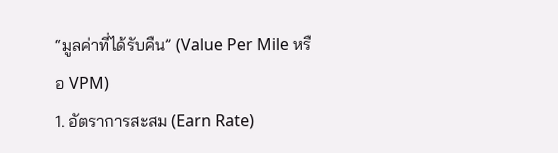“มูลค่าที่ได้รับคืน” (Value Per Mile หรือ VPM)
1. อัตราการสะสม (Earn Rate)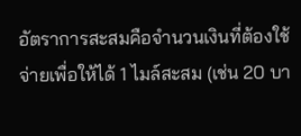อัตราการสะสมคือจำนวนเงินที่ต้องใช้จ่ายเพื่อให้ได้ 1 ไมล์สะสม (เช่น 20 บา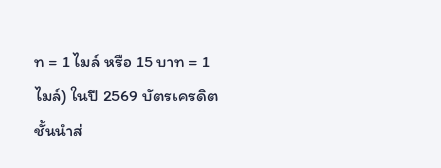ท = 1 ไมล์ หรือ 15 บาท = 1 ไมล์) ในปี 2569 บัตรเครดิตชั้นนำส่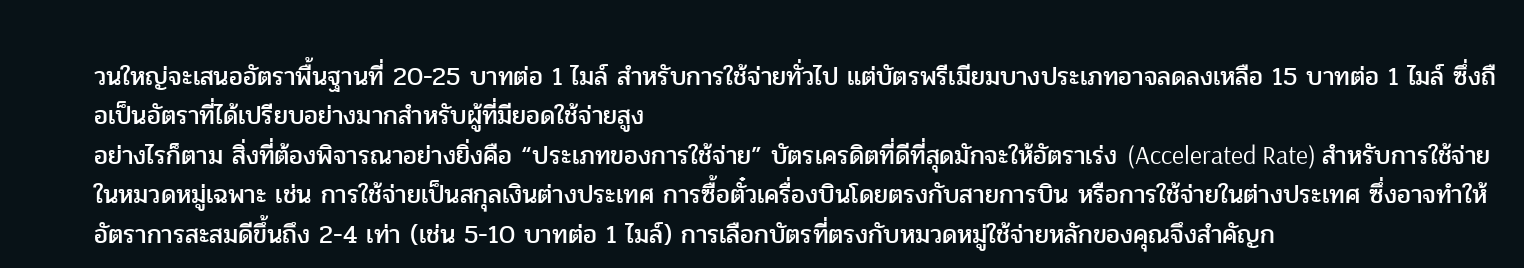วนใหญ่จะเสนออัตราพื้นฐานที่ 20-25 บาทต่อ 1 ไมล์ สำหรับการใช้จ่ายทั่วไป แต่บัตรพรีเมียมบางประเภทอาจลดลงเหลือ 15 บาทต่อ 1 ไมล์ ซึ่งถือเป็นอัตราที่ได้เปรียบอย่างมากสำหรับผู้ที่มียอดใช้จ่ายสูง
อย่างไรก็ตาม สิ่งที่ต้องพิจารณาอย่างยิ่งคือ “ประเภทของการใช้จ่าย” บัตรเครดิตที่ดีที่สุดมักจะให้อัตราเร่ง (Accelerated Rate) สำหรับการใช้จ่ายในหมวดหมู่เฉพาะ เช่น การใช้จ่ายเป็นสกุลเงินต่างประเทศ การซื้อตั๋วเครื่องบินโดยตรงกับสายการบิน หรือการใช้จ่ายในต่างประเทศ ซึ่งอาจทำให้อัตราการสะสมดีขึ้นถึง 2-4 เท่า (เช่น 5-10 บาทต่อ 1 ไมล์) การเลือกบัตรที่ตรงกับหมวดหมู่ใช้จ่ายหลักของคุณจึงสำคัญก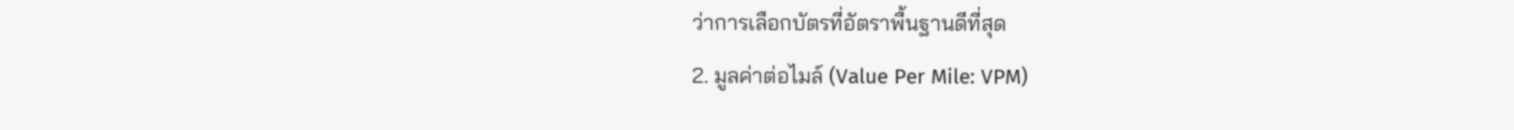ว่าการเลือกบัตรที่อัตราพื้นฐานดีที่สุด
2. มูลค่าต่อไมล์ (Value Per Mile: VPM)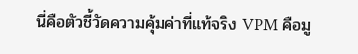นี่คือตัวชี้วัดความคุ้มค่าที่แท้จริง VPM คือมู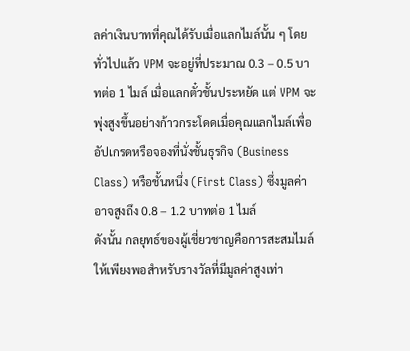ลค่าเงินบาทที่คุณได้รับเมื่อแลกไมล์นั้น ๆ โดยทั่วไปแล้ว VPM จะอยู่ที่ประมาณ 0.3 – 0.5 บาทต่อ 1 ไมล์ เมื่อแลกตั๋วชั้นประหยัด แต่ VPM จะพุ่งสูงขึ้นอย่างก้าวกระโดดเมื่อคุณแลกไมล์เพื่ออัปเกรดหรือจองที่นั่งชั้นธุรกิจ (Business Class) หรือชั้นหนึ่ง (First Class) ซึ่งมูลค่าอาจสูงถึง 0.8 – 1.2 บาทต่อ 1 ไมล์
ดังนั้น กลยุทธ์ของผู้เชี่ยวชาญคือการสะสมไมล์ให้เพียงพอสำหรับรางวัลที่มีมูลค่าสูงเท่า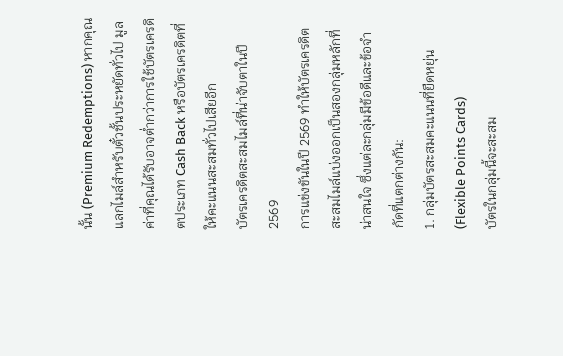นั้น (Premium Redemptions) หากคุณแลกไมล์สำหรับตั๋วชั้นประหยัดทั่วไป มูลค่าที่คุณได้รับอาจต่ำกว่าการใช้บัตรเครดิตประเภท Cash Back หรือบัตรเครดิตที่ให้คะแนนสะสมทั่วไปเสียอีก
บัตรเครดิตสะสมไมล์ที่น่าจับตาในปี 2569
การแข่งขันในปี 2569 ทำให้บัตรเครดิตสะสมไมล์แบ่งออกเป็นสองกลุ่มหลักที่น่าสนใจ ซึ่งแต่ละกลุ่มมีข้อดีและข้อจำกัดที่แตกต่างกัน:
1. กลุ่มบัตรสะสมคะแนนที่ยืดหยุ่น (Flexible Points Cards)
บัตรในกลุ่มนี้จะสะสม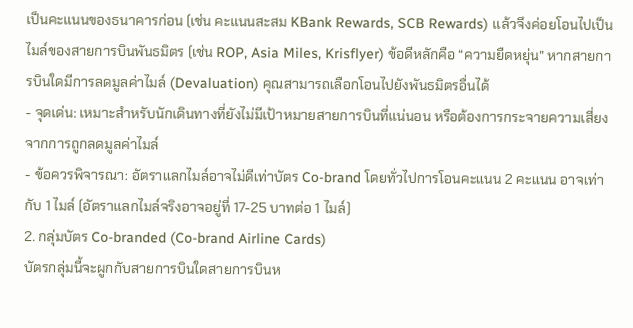เป็นคะแนนของธนาคารก่อน (เช่น คะแนนสะสม KBank Rewards, SCB Rewards) แล้วจึงค่อยโอนไปเป็นไมล์ของสายการบินพันธมิตร (เช่น ROP, Asia Miles, Krisflyer) ข้อดีหลักคือ “ความยืดหยุ่น” หากสายการบินใดมีการลดมูลค่าไมล์ (Devaluation) คุณสามารถเลือกโอนไปยังพันธมิตรอื่นได้
- จุดเด่น: เหมาะสำหรับนักเดินทางที่ยังไม่มีเป้าหมายสายการบินที่แน่นอน หรือต้องการกระจายความเสี่ยงจากการถูกลดมูลค่าไมล์
- ข้อควรพิจารณา: อัตราแลกไมล์อาจไม่ดีเท่าบัตร Co-brand โดยทั่วไปการโอนคะแนน 2 คะแนน อาจเท่ากับ 1 ไมล์ (อัตราแลกไมล์จริงอาจอยู่ที่ 17-25 บาทต่อ 1 ไมล์)
2. กลุ่มบัตร Co-branded (Co-brand Airline Cards)
บัตรกลุ่มนี้จะผูกกับสายการบินใดสายการบินห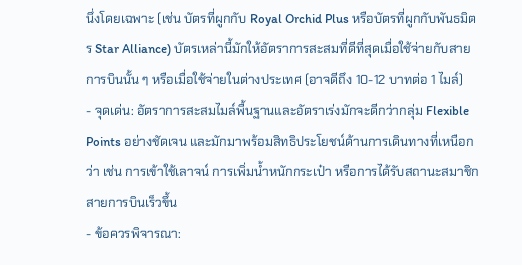นึ่งโดยเฉพาะ (เช่น บัตรที่ผูกกับ Royal Orchid Plus หรือบัตรที่ผูกกับพันธมิตร Star Alliance) บัตรเหล่านี้มักให้อัตราการสะสมที่ดีที่สุดเมื่อใช้จ่ายกับสายการบินนั้น ๆ หรือเมื่อใช้จ่ายในต่างประเทศ (อาจดีถึง 10-12 บาทต่อ 1 ไมล์)
- จุดเด่น: อัตราการสะสมไมล์พื้นฐานและอัตราเร่งมักจะดีกว่ากลุ่ม Flexible Points อย่างชัดเจน และมักมาพร้อมสิทธิประโยชน์ด้านการเดินทางที่เหนือกว่า เช่น การเข้าใช้เลาจน์ การเพิ่มน้ำหนักกระเป๋า หรือการได้รับสถานะสมาชิกสายการบินเร็วขึ้น
- ข้อควรพิจารณา: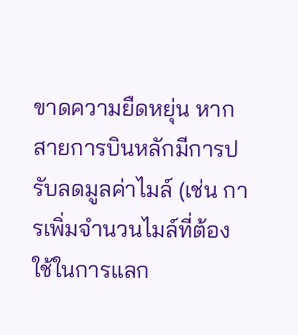ขาดความยืดหยุ่น หากสายการบินหลักมีการปรับลดมูลค่าไมล์ (เช่น การเพิ่มจำนวนไมล์ที่ต้องใช้ในการแลก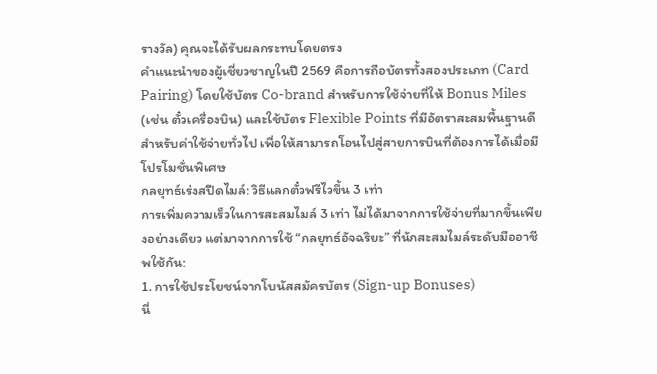รางวัล) คุณจะได้รับผลกระทบโดยตรง
คำแนะนำของผู้เชี่ยวชาญในปี 2569 คือการถือบัตรทั้งสองประเภท (Card Pairing) โดยใช้บัตร Co-brand สำหรับการใช้จ่ายที่ให้ Bonus Miles (เช่น ตั๋วเครื่องบิน) และใช้บัตร Flexible Points ที่มีอัตราสะสมพื้นฐานดีสำหรับค่าใช้จ่ายทั่วไป เพื่อให้สามารถโอนไปสู่สายการบินที่ต้องการได้เมื่อมีโปรโมชั่นพิเศษ
กลยุทธ์เร่งสปีดไมล์: วิธีแลกตั๋วฟรีไวขึ้น 3 เท่า
การเพิ่มความเร็วในการสะสมไมล์ 3 เท่า ไม่ได้มาจากการใช้จ่ายที่มากขึ้นเพียงอย่างเดียว แต่มาจากการใช้ “กลยุทธ์อัจฉริยะ” ที่นักสะสมไมล์ระดับมืออาชีพใช้กัน:
1. การใช้ประโยชน์จากโบนัสสมัครบัตร (Sign-up Bonuses)
นี่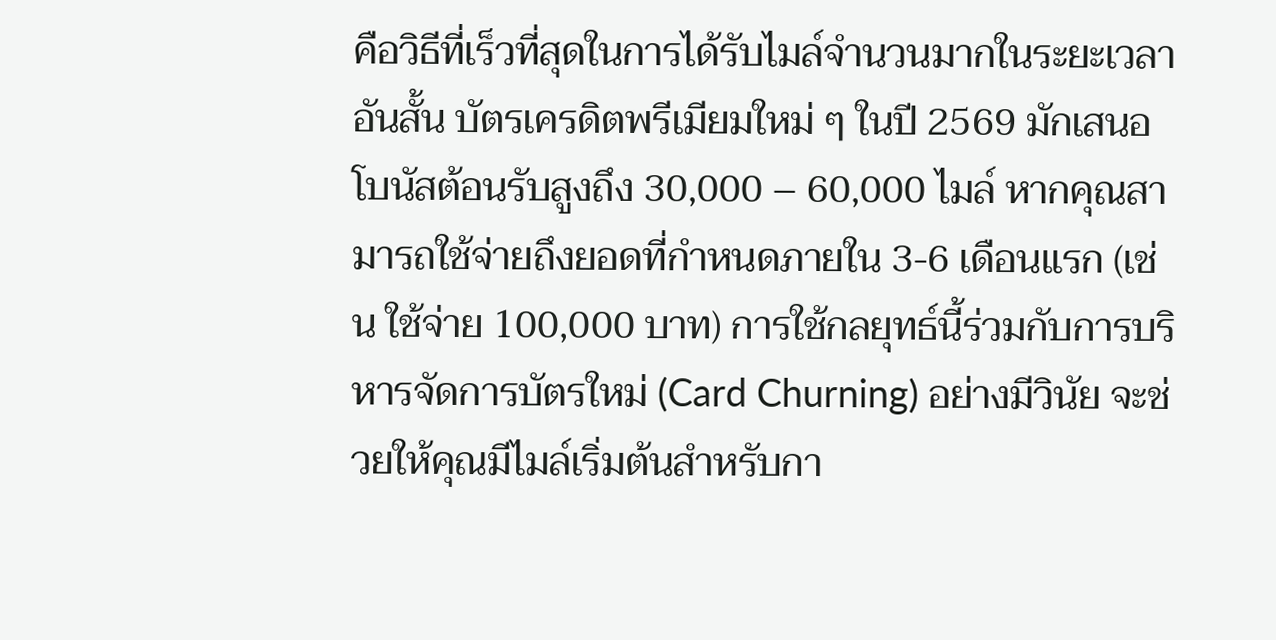คือวิธีที่เร็วที่สุดในการได้รับไมล์จำนวนมากในระยะเวลาอันสั้น บัตรเครดิตพรีเมียมใหม่ ๆ ในปี 2569 มักเสนอโบนัสต้อนรับสูงถึง 30,000 – 60,000 ไมล์ หากคุณสามารถใช้จ่ายถึงยอดที่กำหนดภายใน 3-6 เดือนแรก (เช่น ใช้จ่าย 100,000 บาท) การใช้กลยุทธ์นี้ร่วมกับการบริหารจัดการบัตรใหม่ (Card Churning) อย่างมีวินัย จะช่วยให้คุณมีไมล์เริ่มต้นสำหรับกา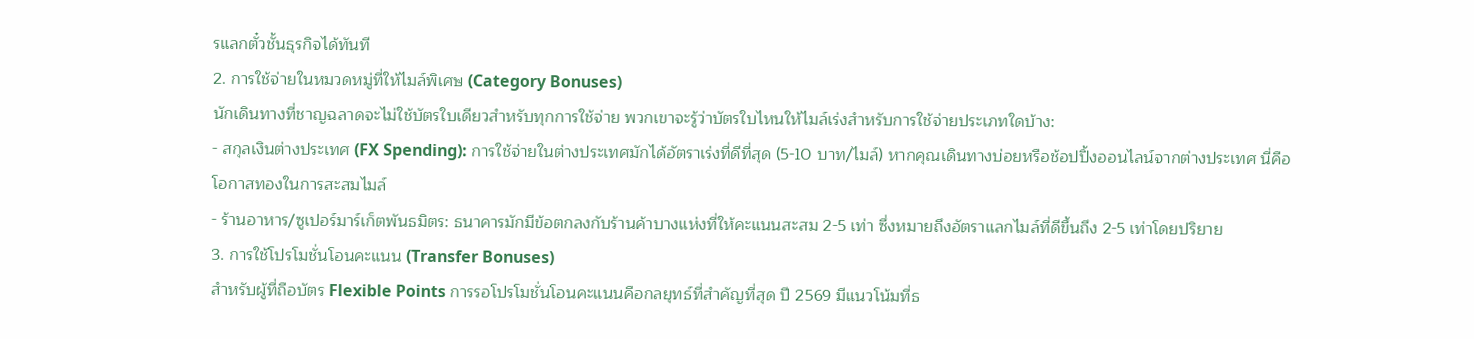รแลกตั๋วชั้นธุรกิจได้ทันที
2. การใช้จ่ายในหมวดหมู่ที่ให้ไมล์พิเศษ (Category Bonuses)
นักเดินทางที่ชาญฉลาดจะไม่ใช้บัตรใบเดียวสำหรับทุกการใช้จ่าย พวกเขาจะรู้ว่าบัตรใบไหนให้ไมล์เร่งสำหรับการใช้จ่ายประเภทใดบ้าง:
- สกุลเงินต่างประเทศ (FX Spending): การใช้จ่ายในต่างประเทศมักได้อัตราเร่งที่ดีที่สุด (5-10 บาท/ไมล์) หากคุณเดินทางบ่อยหรือช้อปปิ้งออนไลน์จากต่างประเทศ นี่คือโอกาสทองในการสะสมไมล์
- ร้านอาหาร/ซูเปอร์มาร์เก็ตพันธมิตร: ธนาคารมักมีข้อตกลงกับร้านค้าบางแห่งที่ให้คะแนนสะสม 2-5 เท่า ซึ่งหมายถึงอัตราแลกไมล์ที่ดีขึ้นถึง 2-5 เท่าโดยปริยาย
3. การใช้โปรโมชั่นโอนคะแนน (Transfer Bonuses)
สำหรับผู้ที่ถือบัตร Flexible Points การรอโปรโมชั่นโอนคะแนนคือกลยุทธ์ที่สำคัญที่สุด ปี 2569 มีแนวโน้มที่ธ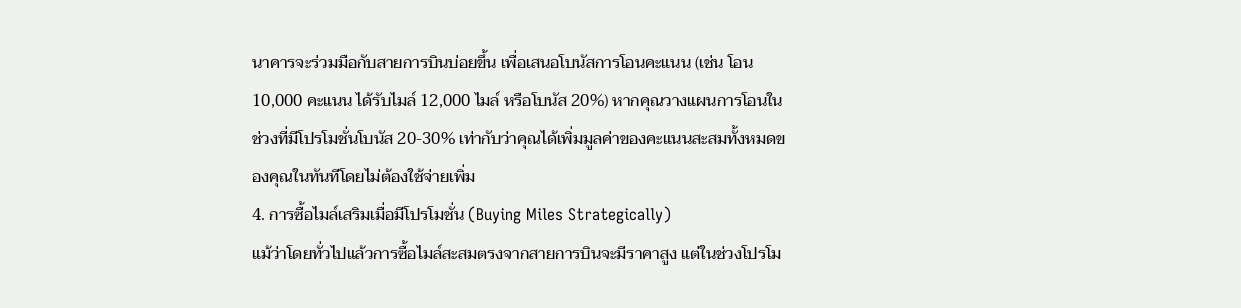นาคารจะร่วมมือกับสายการบินบ่อยขึ้น เพื่อเสนอโบนัสการโอนคะแนน (เช่น โอน 10,000 คะแนน ได้รับไมล์ 12,000 ไมล์ หรือโบนัส 20%) หากคุณวางแผนการโอนในช่วงที่มีโปรโมชั่นโบนัส 20-30% เท่ากับว่าคุณได้เพิ่มมูลค่าของคะแนนสะสมทั้งหมดของคุณในทันทีโดยไม่ต้องใช้จ่ายเพิ่ม
4. การซื้อไมล์เสริมเมื่อมีโปรโมชั่น (Buying Miles Strategically)
แม้ว่าโดยทั่วไปแล้วการซื้อไมล์สะสมตรงจากสายการบินจะมีราคาสูง แต่ในช่วงโปรโม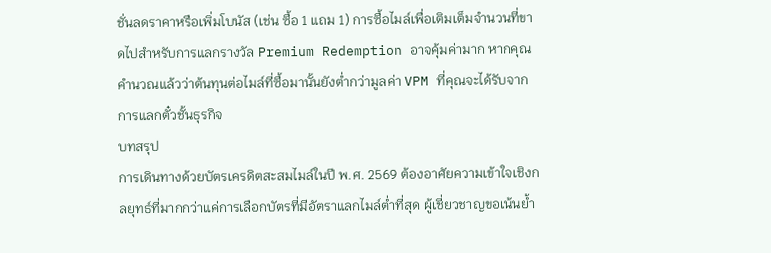ชั่นลดราคาหรือเพิ่มโบนัส (เช่น ซื้อ 1 แถม 1) การซื้อไมล์เพื่อเติมเต็มจำนวนที่ขาดไปสำหรับการแลกรางวัล Premium Redemption อาจคุ้มค่ามาก หากคุณคำนวณแล้วว่าต้นทุนต่อไมล์ที่ซื้อมานั้นยังต่ำกว่ามูลค่า VPM ที่คุณจะได้รับจากการแลกตั๋วชั้นธุรกิจ
บทสรุป
การเดินทางด้วยบัตรเครดิตสะสมไมล์ในปี พ.ศ. 2569 ต้องอาศัยความเข้าใจเชิงกลยุทธ์ที่มากกว่าแค่การเลือกบัตรที่มีอัตราแลกไมล์ต่ำที่สุด ผู้เชี่ยวชาญขอเน้นย้ำ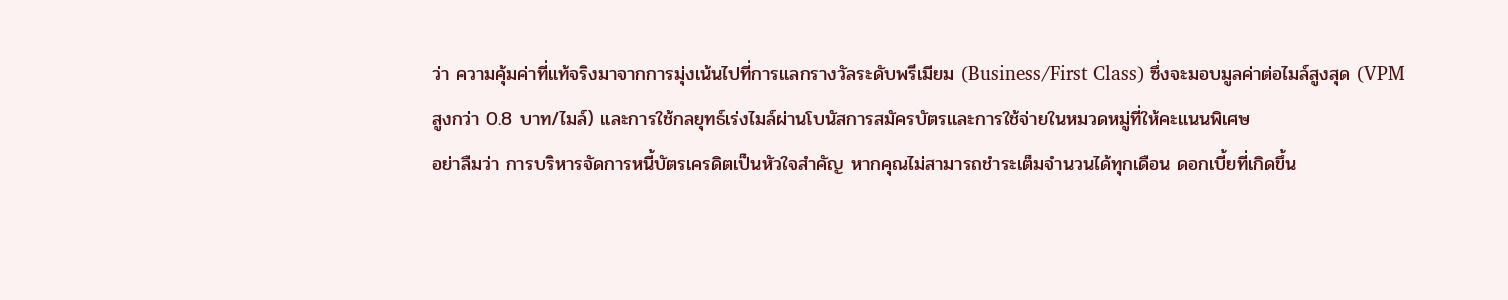ว่า ความคุ้มค่าที่แท้จริงมาจากการมุ่งเน้นไปที่การแลกรางวัลระดับพรีเมียม (Business/First Class) ซึ่งจะมอบมูลค่าต่อไมล์สูงสุด (VPM สูงกว่า 0.8 บาท/ไมล์) และการใช้กลยุทธ์เร่งไมล์ผ่านโบนัสการสมัครบัตรและการใช้จ่ายในหมวดหมู่ที่ให้คะแนนพิเศษ
อย่าลืมว่า การบริหารจัดการหนี้บัตรเครดิตเป็นหัวใจสำคัญ หากคุณไม่สามารถชำระเต็มจำนวนได้ทุกเดือน ดอกเบี้ยที่เกิดขึ้น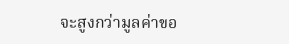จะสูงกว่ามูลค่าขอ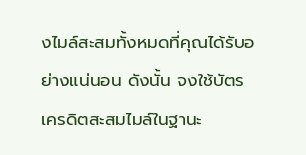งไมล์สะสมทั้งหมดที่คุณได้รับอย่างแน่นอน ดังนั้น จงใช้บัตรเครดิตสะสมไมล์ในฐานะ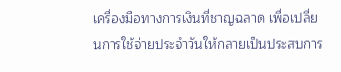เครื่องมือทางการเงินที่ชาญฉลาด เพื่อเปลี่ยนการใช้จ่ายประจำวันให้กลายเป็นประสบการ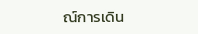ณ์การเดิน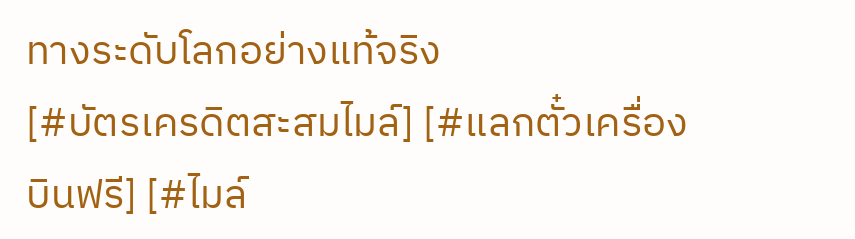ทางระดับโลกอย่างแท้จริง
[#บัตรเครดิตสะสมไมล์] [#แลกตั๋วเครื่องบินฟรี] [#ไมล์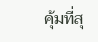คุ้มที่สุ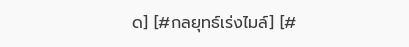ด] [#กลยุทธ์เร่งไมล์] [#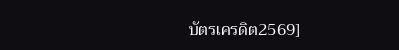บัตรเครดิต2569]